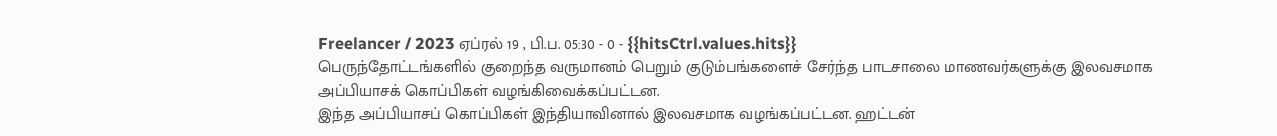Freelancer / 2023 ஏப்ரல் 19 , பி.ப. 05:30 - 0 - {{hitsCtrl.values.hits}}
பெருந்தோட்டங்களில் குறைந்த வருமானம் பெறும் குடும்பங்களைச் சேர்ந்த பாடசாலை மாணவர்களுக்கு இலவசமாக அப்பியாசக் கொப்பிகள் வழங்கிவைக்கப்பட்டன.
இந்த அப்பியாசப் கொப்பிகள் இந்தியாவினால் இலவசமாக வழங்கப்பட்டன. ஹட்டன்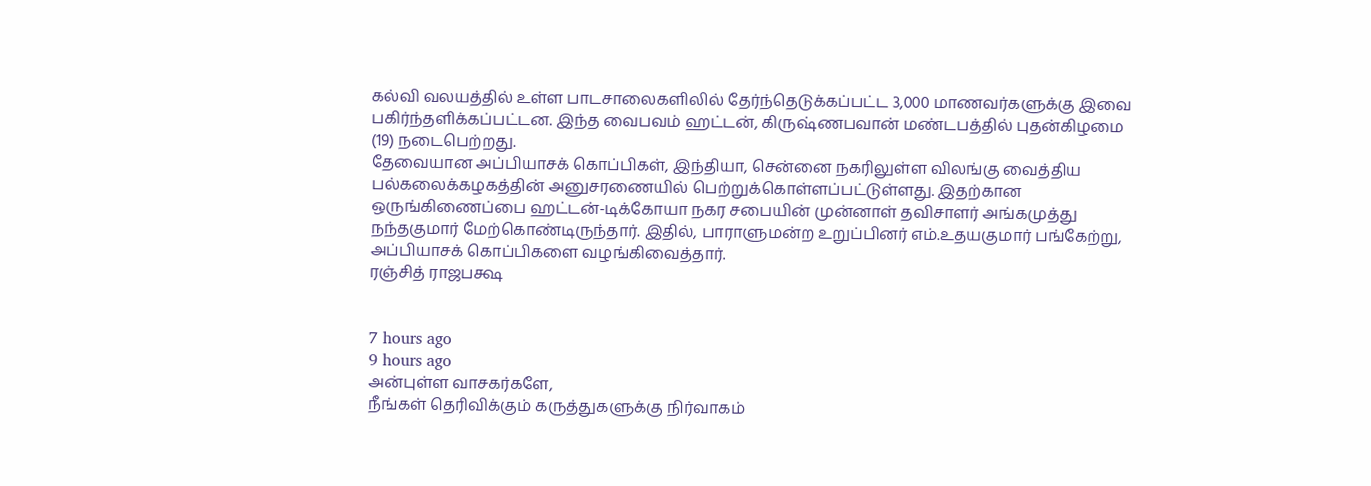கல்வி வலயத்தில் உள்ள பாடசாலைகளிலில் தேர்ந்தெடுக்கப்பட்ட 3,000 மாணவர்களுக்கு இவை பகிர்ந்தளிக்கப்பட்டன. இந்த வைபவம் ஹட்டன், கிருஷ்ணபவான் மண்டபத்தில் புதன்கிழமை (19) நடைபெற்றது.
தேவையான அப்பியாசக் கொப்பிகள், இந்தியா, சென்னை நகரிலுள்ள விலங்கு வைத்திய பல்கலைக்கழகத்தின் அனுசரணையில் பெற்றுக்கொள்ளப்பட்டுள்ளது. இதற்கான ஒருங்கிணைப்பை ஹட்டன்-டிக்கோயா நகர சபையின் முன்னாள் தவிசாளர் அங்கமுத்து நந்தகுமார் மேற்கொண்டிருந்தார். இதில், பாராளுமன்ற உறுப்பினர் எம்.உதயகுமார் பங்கேற்று, அப்பியாசக் கொப்பிகளை வழங்கிவைத்தார்.
ரஞ்சித் ராஜபக்ஷ


7 hours ago
9 hours ago
அன்புள்ள வாசகர்களே,
நீங்கள் தெரிவிக்கும் கருத்துகளுக்கு நிர்வாகம்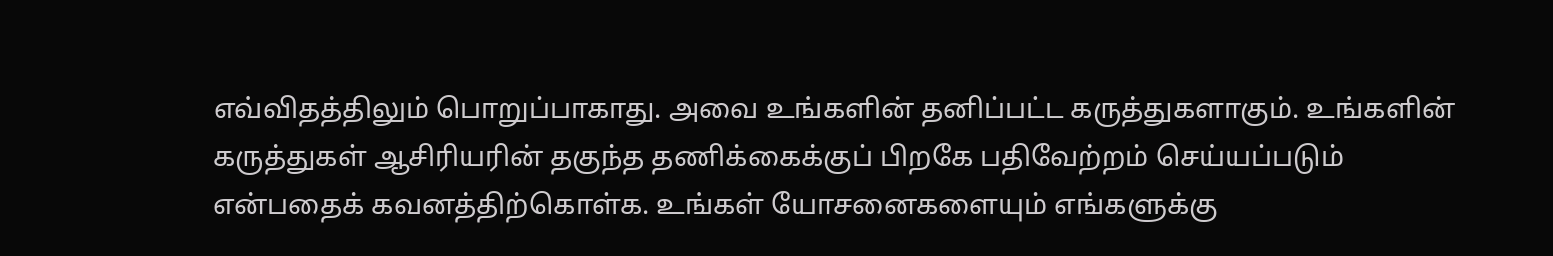எவ்விதத்திலும் பொறுப்பாகாது. அவை உங்களின் தனிப்பட்ட கருத்துகளாகும். உங்களின் கருத்துகள் ஆசிரியரின் தகுந்த தணிக்கைக்குப் பிறகே பதிவேற்றம் செய்யப்படும் என்பதைக் கவனத்திற்கொள்க. உங்கள் யோசனைகளையும் எங்களுக்கு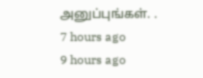அனுப்புங்கள். .
7 hours ago
9 hours ago